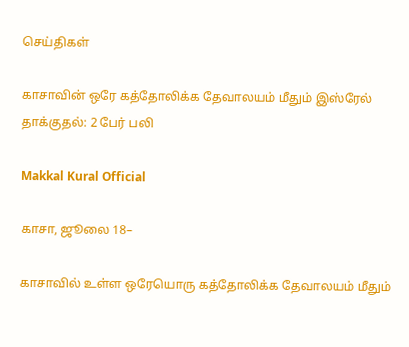செய்திகள்

காசாவின் ஒரே கத்தோலிக்க தேவாலயம் மீதும் இஸ்ரேல் தாக்குதல்: 2 பேர் பலி

Makkal Kural Official

காசா, ஜூலை 18–

காசாவில் உள்ள ஒரேயொரு கத்தோலிக்க தேவாலயம் மீதும்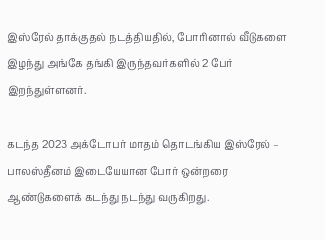இஸ்ரேல் தாக்குதல் நடத்தியதில், போரினால் வீடுகளை இழந்து அங்கே தங்கி இருந்தவர்களில் 2 பேர் இறந்துள்ளனர்.

கடந்த 2023 அக்டோபர் மாதம் தொடங்கிய இஸ்ரேல் – பாலஸ்தீனம் இடையேயான போர் ஒன்றரை ஆண்டுகளைக் கடந்து நடந்து வருகிறது.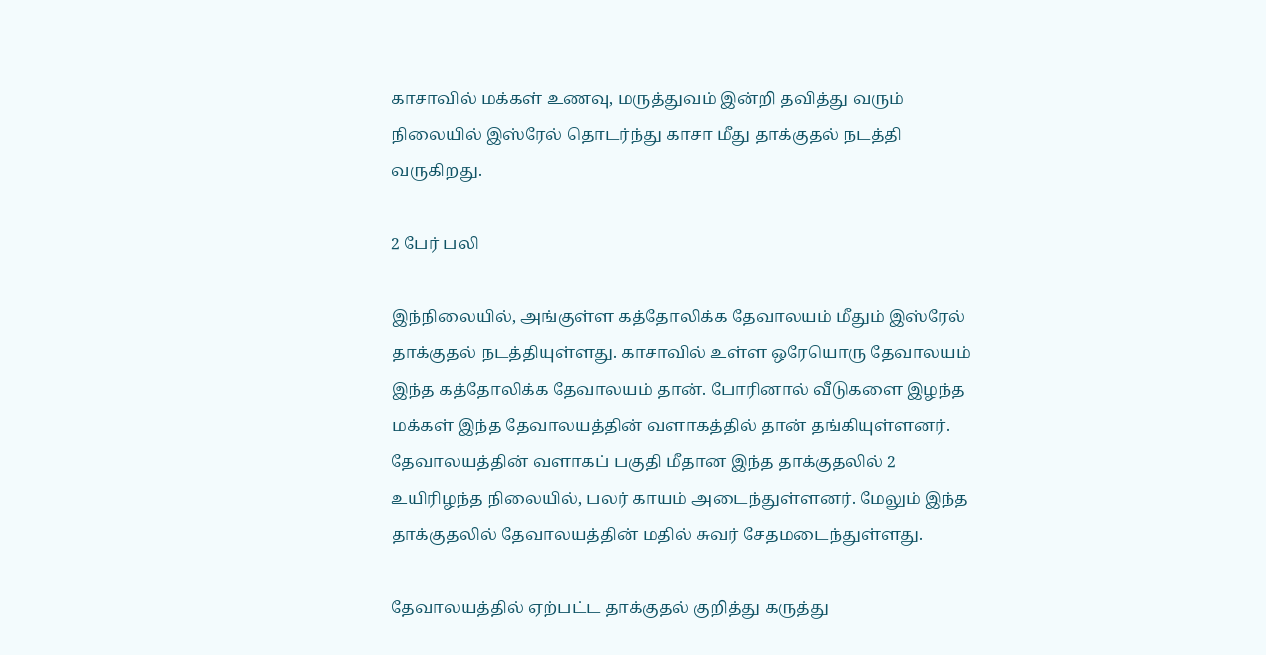காசாவில் மக்கள் உணவு, மருத்துவம் இன்றி தவித்து வரும் நிலையில் இஸ்ரேல் தொடர்ந்து காசா மீது தாக்குதல் நடத்தி வருகிறது.

2 பேர் பலி

இந்நிலையில், அங்குள்ள கத்தோலிக்க தேவாலயம் மீதும் இஸ்ரேல் தாக்குதல் நடத்தியுள்ளது. காசாவில் உள்ள ஒரேயொரு தேவாலயம் இந்த கத்தோலிக்க தேவாலயம் தான். போரினால் வீடுகளை இழந்த மக்கள் இந்த தேவாலயத்தின் வளாகத்தில் தான் தங்கியுள்ளனர். தேவாலயத்தின் வளாகப் பகுதி மீதான இந்த தாக்குதலில் 2 உயிரிழந்த நிலையில், பலர் காயம் அடைந்துள்ளனர். மேலும் இந்த தாக்குதலில் தேவாலயத்தின் மதில் சுவர் சேதமடைந்துள்ளது.

தேவாலயத்தில் ஏற்பட்ட தாக்குதல் குறித்து கருத்து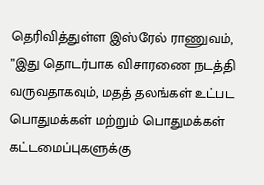தெரிவித்துள்ள இஸ்ரேல் ராணுவம், ”இது தொடர்பாக விசாரணை நடத்தி வருவதாகவும், மதத் தலங்கள் உட்பட பொதுமக்கள் மற்றும் பொதுமக்கள் கட்டமைப்புகளுக்கு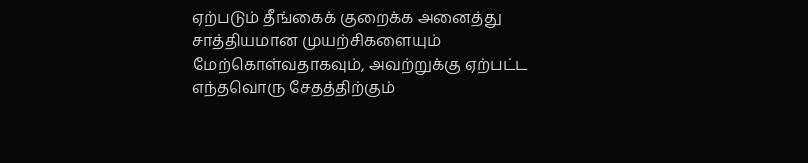ஏற்படும் தீங்கைக் குறைக்க அனைத்து சாத்தியமான முயற்சிகளையும் மேற்கொள்வதாகவும், அவற்றுக்கு ஏற்பட்ட எந்தவொரு சேதத்திற்கும்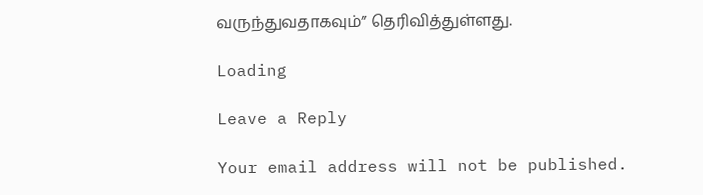வருந்துவதாகவும்” தெரிவித்துள்ளது.

Loading

Leave a Reply

Your email address will not be published.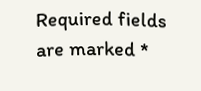Required fields are marked *